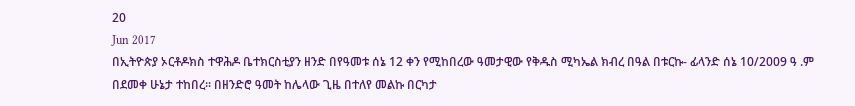20
Jun 2017
በኢትዮጵያ ኦርቶዶክስ ተዋሕዶ ቤተክርስቲያን ዘንድ በየዓመቱ ሰኔ 12 ቀን የሚከበረው ዓመታዊው የቅዱስ ሚካኤል ክብረ በዓል በቱርኩ- ፊላንድ ሰኔ 10/2009 ዓ .ም በደመቀ ሁኔታ ተከበረ። በዘንድሮ ዓመት ከሌላው ጊዜ በተለየ መልኩ በርካታ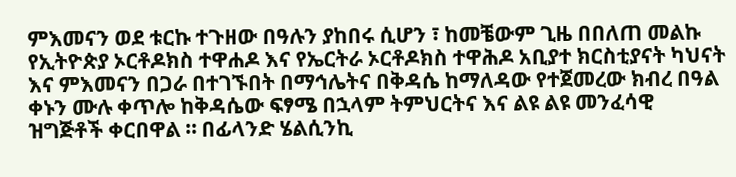ምእመናን ወደ ቱርኩ ተጉዘው በዓሉን ያከበሩ ሲሆን ፣ ከመቼውም ጊዜ በበለጠ መልኩ የኢትዮጵያ ኦርቶዶክስ ተዋሐዶ እና የኤርትራ ኦርቶዶክስ ተዋሕዶ አቢያተ ክርስቲያናት ካህናት እና ምእመናን በጋራ በተገኙበት በማኅሌትና በቅዳሴ ከማለዳው የተጀመረው ክብረ በዓል ቀኑን ሙሉ ቀጥሎ ከቅዳሴው ፍፃሜ በኋላም ትምህርትና እና ልዩ ልዩ መንፈሳዊ ዝግጅቶች ቀርበዋል ። በፊላንድ ሄልሲንኪ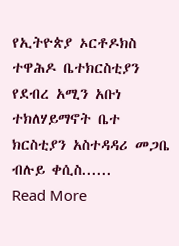የኢትዮጵያ ኦርቶዶክስ ተዋሕዶ ቤተክርስቲያን የደብረ አሚን አቡነ ተክለሃይማኖት ቤተ ክርስቲያን አስተዳዳሪ መጋቤ ብሉይ ቀሲስ......
Read More